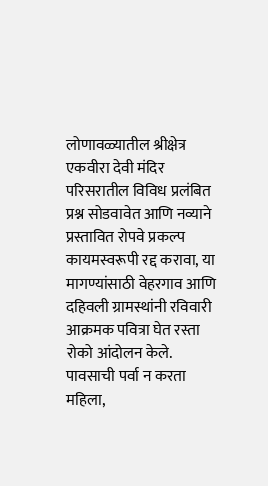लोणावळ्यातील श्रीक्षेत्र एकवीरा देवी मंदिर परिसरातील विविध प्रलंबित प्रश्न सोडवावेत आणि नव्याने प्रस्तावित रोपवे प्रकल्प कायमस्वरूपी रद्द करावा, या मागण्यांसाठी वेहरगाव आणि दहिवली ग्रामस्थांनी रविवारी आक्रमक पवित्रा घेत रस्ता रोको आंदोलन केले. पावसाची पर्वा न करता महिला,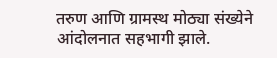तरुण आणि ग्रामस्थ मोठ्या संख्येने आंदोलनात सहभागी झाले.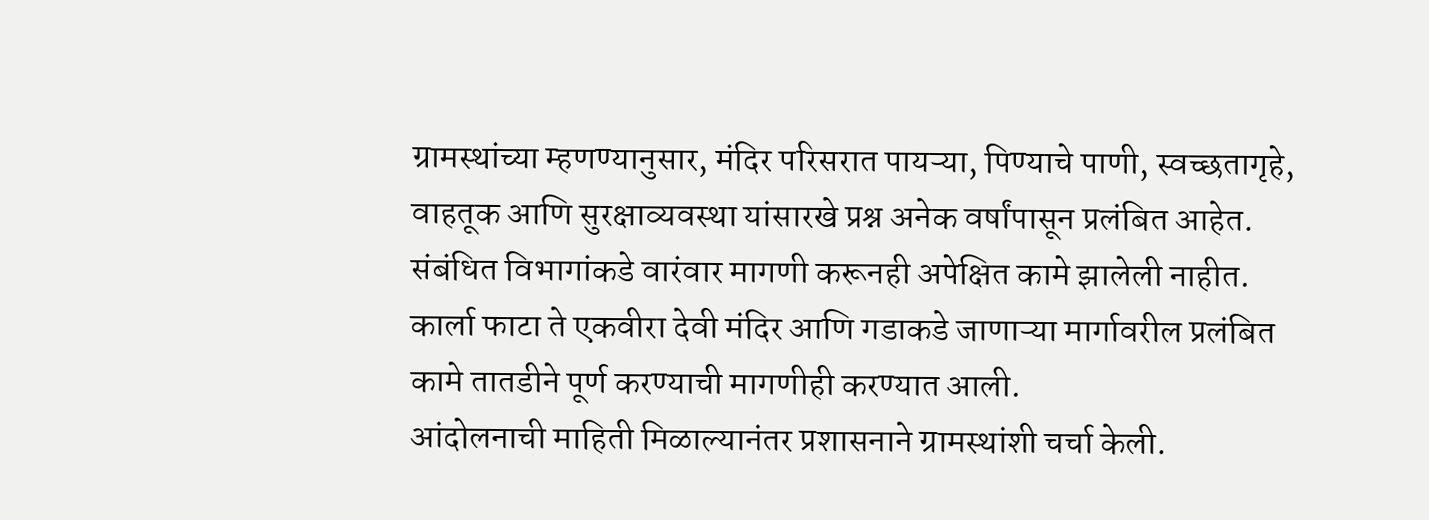ग्रामस्थांच्या म्हणण्यानुसार, मंदिर परिसरात पायऱ्या, पिण्याचे पाणी, स्वच्छतागृहे, वाहतूक आणि सुरक्षाव्यवस्था यांसारखे प्रश्न अनेक वर्षांपासून प्रलंबित आहेत. संबंधित विभागांकडे वारंवार मागणी करूनही अपेक्षित कामे झालेली नाहीत. कार्ला फाटा ते एकवीरा देवी मंदिर आणि गडाकडे जाणाऱ्या मार्गावरील प्रलंबित कामे तातडीने पूर्ण करण्याची मागणीही करण्यात आली.
आंदोलनाची माहिती मिळाल्यानंतर प्रशासनाने ग्रामस्थांशी चर्चा केली.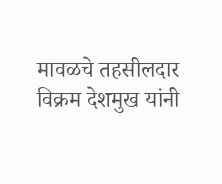मावळचे तहसीलदार विक्रम देशमुख यांनी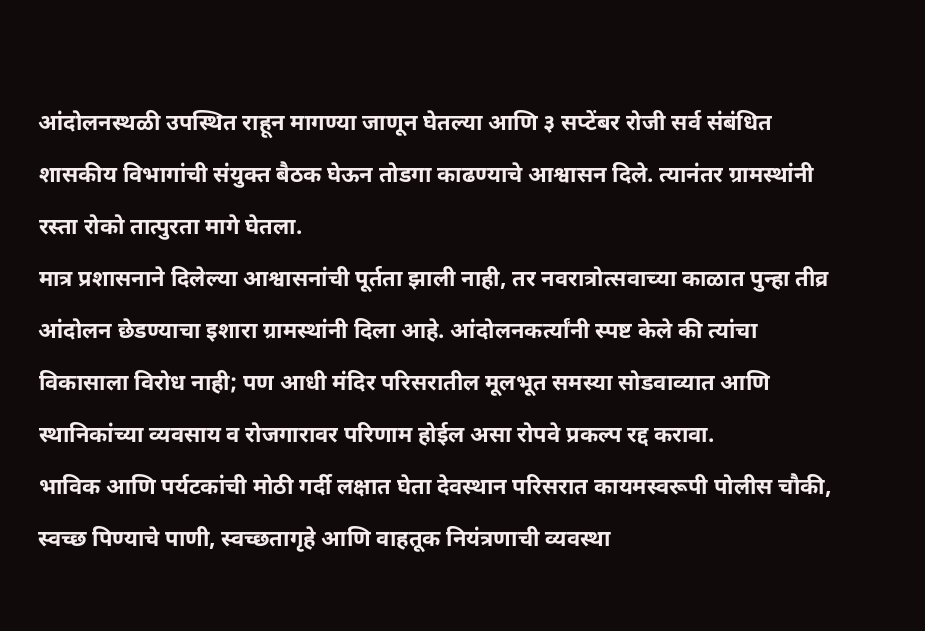आंदोलनस्थळी उपस्थित राहून मागण्या जाणून घेतल्या आणि ३ सप्टेंबर रोजी सर्व संबंधित शासकीय विभागांची संयुक्त बैठक घेऊन तोडगा काढण्याचे आश्वासन दिले. त्यानंतर ग्रामस्थांनी रस्ता रोको तात्पुरता मागे घेतला.
मात्र प्रशासनाने दिलेल्या आश्वासनांची पूर्तता झाली नाही, तर नवरात्रोत्सवाच्या काळात पुन्हा तीव्र आंदोलन छेडण्याचा इशारा ग्रामस्थांनी दिला आहे. आंदोलनकर्त्यांनी स्पष्ट केले की त्यांचा विकासाला विरोध नाही; पण आधी मंदिर परिसरातील मूलभूत समस्या सोडवाव्यात आणि स्थानिकांच्या व्यवसाय व रोजगारावर परिणाम होईल असा रोपवे प्रकल्प रद्द करावा.
भाविक आणि पर्यटकांची मोठी गर्दी लक्षात घेता देवस्थान परिसरात कायमस्वरूपी पोलीस चौकी, स्वच्छ पिण्याचे पाणी, स्वच्छतागृहे आणि वाहतूक नियंत्रणाची व्यवस्था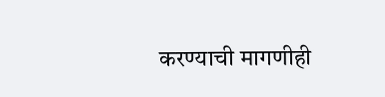करण्याची मागणीही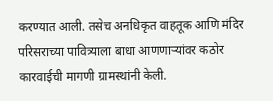करण्यात आली. तसेच अनधिकृत वाहतूक आणि मंदिर परिसराच्या पावित्र्याला बाधा आणणाऱ्यांवर कठोर कारवाईची मागणी ग्रामस्थांनी केली.